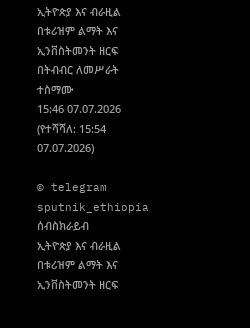ኢትዮጵያ እና ብራዚል በቱሪዝም ልማት እና ኢንቨስትመንት ዘርፍ በትብብር ለመሥራት ተስማሙ
15:46 07.07.2026 (የተሻሻለ: 15:54 07.07.2026)

© telegram sputnik_ethiopia
ሰብስክራይብ
ኢትዮጵያ እና ብራዚል በቱሪዝም ልማት እና ኢንቨስትመንት ዘርፍ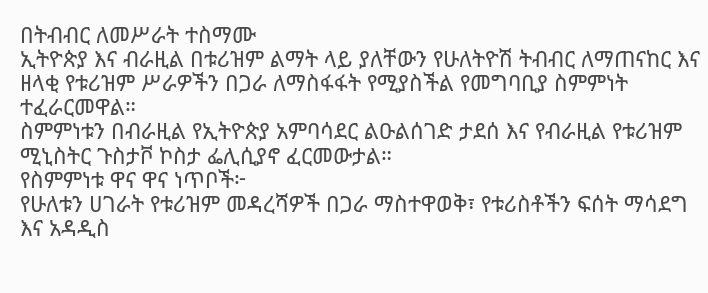በትብብር ለመሥራት ተስማሙ
ኢትዮጵያ እና ብራዚል በቱሪዝም ልማት ላይ ያለቸውን የሁለትዮሽ ትብብር ለማጠናከር እና ዘላቂ የቱሪዝም ሥራዎችን በጋራ ለማስፋፋት የሚያስችል የመግባቢያ ስምምነት ተፈራርመዋል።
ስምምነቱን በብራዚል የኢትዮጵያ አምባሳደር ልዑልሰገድ ታደሰ እና የብራዚል የቱሪዝም ሚኒስትር ጉስታቮ ኮስታ ፌሊሲያኖ ፈርመውታል።
የስምምነቱ ዋና ዋና ነጥቦች፦
የሁለቱን ሀገራት የቱሪዝም መዳረሻዎች በጋራ ማስተዋወቅ፣ የቱሪስቶችን ፍሰት ማሳደግ እና አዳዲስ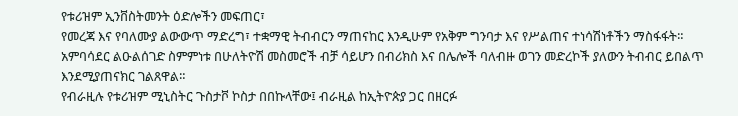የቱሪዝም ኢንቨስትመንት ዕድሎችን መፍጠር፣
የመረጃ እና የባለሙያ ልውውጥ ማድረግ፣ ተቋማዊ ትብብርን ማጠናከር እንዲሁም የአቅም ግንባታ እና የሥልጠና ተነሳሽነቶችን ማስፋፋት።
አምባሳደር ልዑልሰገድ ስምምነቱ በሁለትዮሽ መስመሮች ብቻ ሳይሆን በብሪክስ እና በሌሎች ባለብዙ ወገን መድረኮች ያለውን ትብብር ይበልጥ እንደሚያጠናክር ገልጸዋል።
የብራዚሉ የቱሪዝም ሚኒስትር ጉስታቮ ኮስታ በበኩላቸው፤ ብራዚል ከኢትዮጵያ ጋር በዘርፉ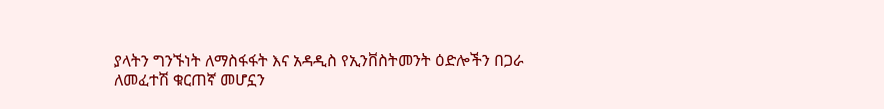ያላትን ግንኙነት ለማስፋፋት እና አዳዲስ የኢንቨስትመንት ዕድሎችን በጋራ ለመፈተሽ ቁርጠኛ መሆኗን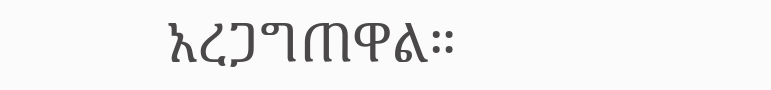አረጋግጠዋል።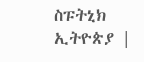ስፑትኒክ ኢትዮጵያ |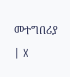መተግበሪያ | X